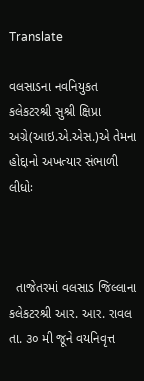Translate

વલસાડના નવનિયુકત કલેકટરશ્રી સુશ્રી ક્ષિપ્રા અગ્રે(આઇ.એ.એસ.)એ તેમના હોદ્દાનો અખત્‍યાર સંભાળી લીધોઃ



  તાજેતરમાં વલસાડ જિલ્‍લાના કલેકટરશ્રી આર. આર. રાવલ તા. ૩૦ મી જૂને વયનિવૃત્ત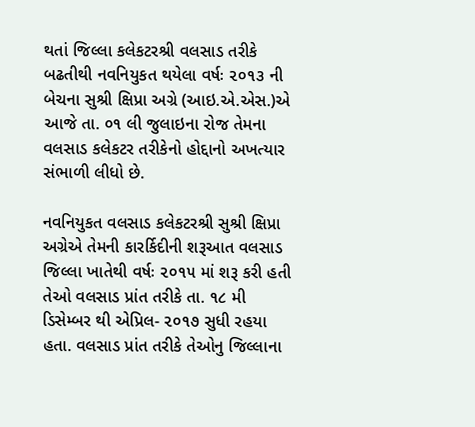થતાં જિલ્લા કલેકટરશ્રી વલસાડ તરીકે બઢતીથી નવનિયુકત થયેલા વર્ષઃ ૨૦૧૩ ની બેચના સુશ્રી ક્ષિપ્રા અગ્રે (આઇ.એ.એસ.)એ આજે તા. ૦૧ લી જુલાઇના રોજ તેમના વલસાડ કલેકટર તરીકેનો હોદ્દાનો અખત્‍યાર સંભાળી લીધો છે.

નવનિયુકત વલસાડ કલેકટરશ્રી સુશ્રી ક્ષિપ્રા અગ્રેએ તેમની કારર્કિદીની શરૂઆત વલસાડ જિલ્‍લા ખાતેથી વર્ષઃ ૨૦૧૫ માં શરૂ કરી હતી તેઓ વલસાડ પ્રાંત તરીકે તા. ૧૮ મી ડિસેમ્‍બર થી એપ્રિલ- ૨૦૧૭ સુધી રહયા હતા. વલસાડ પ્રાંત તરીકે તેઓનુ જિલ્લાના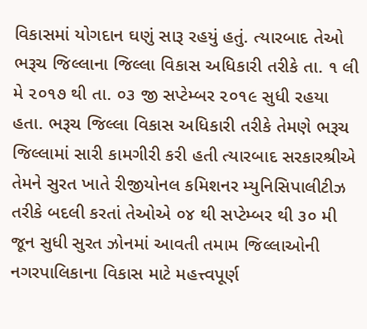વિકાસમાં યોગદાન ઘણું સારૂ રહયું હતું. ત્‍યારબાદ તેઓ ભરૂચ જિલ્લાના જિલ્લા વિકાસ અધિકારી તરીકે તા. ૧ લી મે ૨૦૧૭ થી તા. ૦૩ જી સપ્‍ટેમ્‍બર ૨૦૧૯ સુધી રહયા હતા. ભરૂચ જિલ્લા વિકાસ અધિકારી તરીકે તેમણે ભરૂચ જિલ્લામાં સારી કામગીરી કરી હતી ત્‍યારબાદ સરકારશ્રીએ તેમને સુરત ખાતે રીજીયોનલ કમિશનર મ્‍યુનિસિપાલીટીઝ તરીકે બદલી કરતાં તેઓએ ૦૪ થી સપ્‍ટેમ્‍બર થી ૩૦ મી જૂન સુધી સુરત ઝોનમાં આવતી તમામ જિલ્લાઓની નગરપાલિકાના વિકાસ માટે મહત્ત્વપૂર્ણ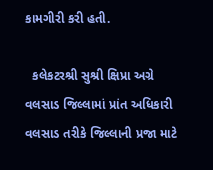કામગીરી કરી હતી.

  કલેકટરશ્રી સુશ્રી ક્ષિપ્રા અગ્રે વલસાડ જિલ્‍લામાં પ્રાંત અધિકારી વલસાડ તરીકે જિલ્લાની પ્રજા માટે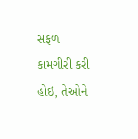સફળ કામગીરી કરી હોઇ, તેઓને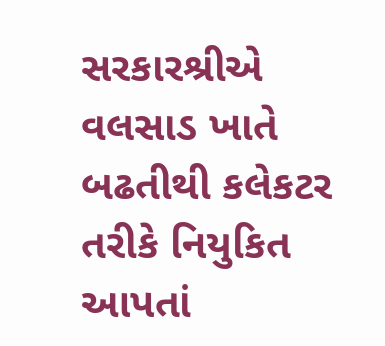સરકારશ્રીએ વલસાડ ખાતે બઢતીથી કલેકટર તરીકે નિયુકિત આપતાં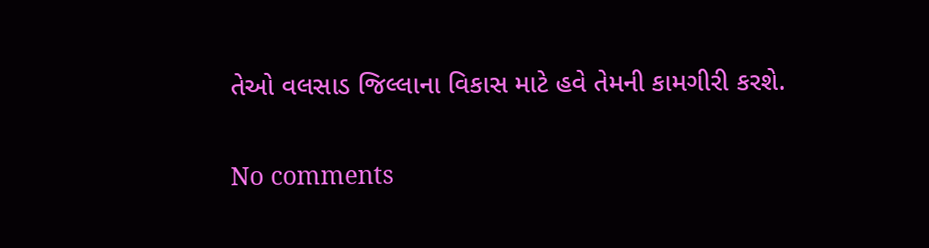તેઓ વલસાડ જિલ્લાના વિકાસ માટે હવે તેમની કામગીરી કરશે.


No comments